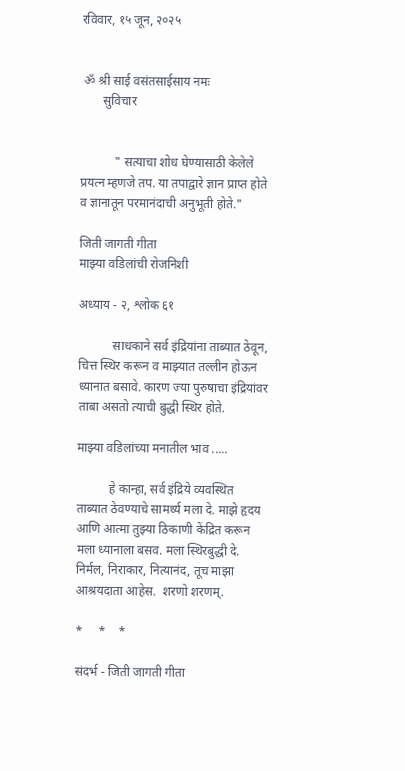रविवार, १५ जून, २०२५


 ॐ श्री साई वसंतसाईसाय नमः
       सुविचार


           " सत्याचा शोध घेण्यासाठी केलेले प्रयत्न म्हणजे तप. या तपाद्वारे ज्ञान प्राप्त होते व ज्ञानातून परमानंदाची अनुभूती होते."

जिती जागती गीता
माझ्या वडिलांची रोजनिशी

अध्याय - २, श्लोक ६१

           साधकाने सर्व इंद्रियांना ताब्यात ठेवून, चित्त स्थिर करून व माझ्यात तल्लीन होऊन ध्यानात बसावे. कारण ज्या पुरुषाचा इंद्रियांवर ताबा असतो त्याची बुद्धी स्थिर होते.

माझ्या वडिलांच्या मनातील भाव .....

          हे कान्हा, सर्व इंद्रिये व्यवस्थित ताब्यात ठेवण्याचे सामर्थ्य मला दे. माझे हृदय आणि आत्मा तुझ्या ठिकाणी केंद्रित करून मला ध्यानाला बसव. मला स्थिरबुद्धी दे. निर्मल, निराकार, नित्यानंद, तूच माझा आश्रयदाता आहेस.  शरणो शरणम्.

*     *    *

संदर्भ - जिती जागती गीता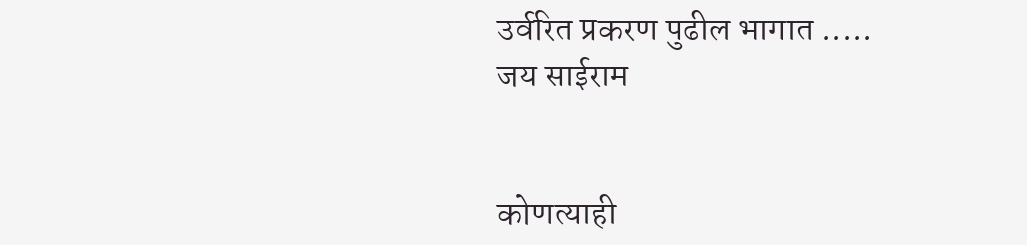उर्वरित प्रकरण पुढील भागात .....
जय साईराम


कोणत्याही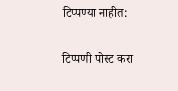टिप्पण्‍या नाहीत:

टिप्पणी पोस्ट करा